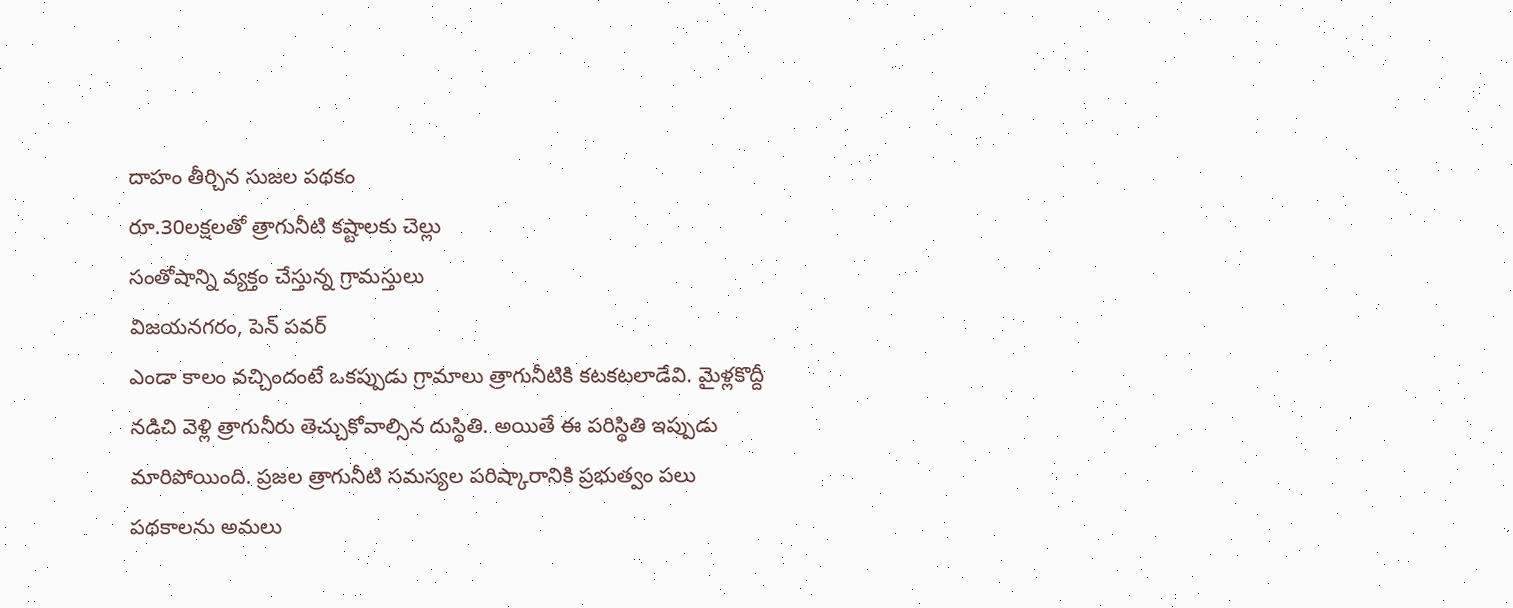దాహం తీర్చిన సుజల పథకం
రూ.30లక్షలతో త్రాగునీటి కష్టాలకు చెల్లు
సంతోషాన్ని వ్యక్తం చేస్తున్న గ్రామస్తులు
విజయనగరం, పెన్ పవర్
ఎండా కాలం వచ్చిందంటే ఒకప్పుడు గ్రామాలు త్రాగునీటికి కటకటలాడేవి. మైళ్లకొద్దీ నడిచి వెళ్లి త్రాగునీరు తెచ్చుకోవాల్సిన దుస్థితి. అయితే ఈ పరిస్థితి ఇప్పుడు మారిపోయింది. ప్రజల త్రాగునీటి సమస్యల పరిష్కారానికి ప్రభుత్వం పలు పథకాలను అమలు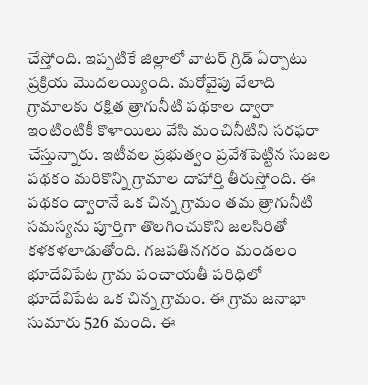చేస్తోంది. ఇప్పటికే జిల్లాలో వాటర్ గ్రిడ్ ఏర్పాటు ప్రక్రియ మొదలయ్యింది. మరోవైపు వేలాది గ్రామాలకు రక్షిత త్రాగునీటి పథకాల ద్వారా ఇంటింటికీ కొళాయిలు వేసి మంచినీటిని సరఫరా చేస్తున్నారు. ఇటీవల ప్రభుత్వం ప్రవేశపెట్టిన సుజల పథకం మరికొన్ని గ్రామాల దాహార్తి తీరుస్తోంది. ఈ పథకం ద్వారానే ఒక చిన్న గ్రామం తమ త్రాగునీటి సమస్యను పూర్తిగా తొలగించుకొని జలసిరితో కళకళలాడుతోంది. గజపతినగరం మండలం భూదేవిపేట గ్రామ పంచాయతీ పరిధిలో భూదేవిపేట ఒక చిన్న గ్రామం. ఈ గ్రామ జనాభా సుమారు 526 మంది. ఈ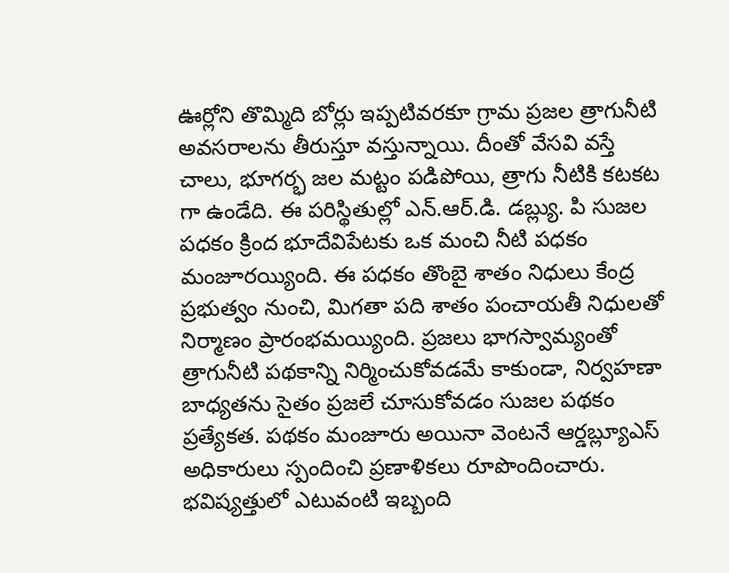ఊర్లోని తొమ్మిది బోర్లు ఇప్పటివరకూ గ్రామ ప్రజల త్రాగునీటి అవసరాలను తీరుస్తూ వస్తున్నాయి. దీంతో వేసవి వస్తే చాలు, భూగర్భ జల మట్టం పడిపోయి, త్రాగు నీటికి కటకట గా ఉండేది. ఈ పరిస్థితుల్లో ఎన్.ఆర్.డి. డబ్ల్యు. పి సుజల పధకం క్రింద భూదేవిపేటకు ఒక మంచి నీటి పధకం మంజూరయ్యింది. ఈ పధకం తొంబై శాతం నిధులు కేంద్ర ప్రభుత్వం నుంచి, మిగతా పది శాతం పంచాయతీ నిధులతో నిర్మాణం ప్రారంభమయ్యింది. ప్రజలు భాగస్వామ్యంతో త్రాగునీటి పథకాన్ని నిర్మించుకోవడమే కాకుండా, నిర్వహణా బాధ్యతను సైతం ప్రజలే చూసుకోవడం సుజల పథకం ప్రత్యేకత. పథకం మంజూరు అయినా వెంటనే ఆర్డబ్ల్యూఎస్ అధికారులు స్పందించి ప్రణాళికలు రూపొందించారు. భవిష్యత్తులో ఎటువంటి ఇబ్బంది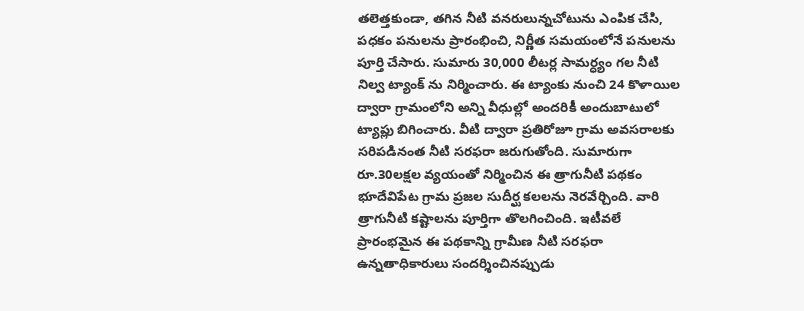తలెత్తకుండా, తగిన నీటి వనరులున్నచోటును ఎంపిక చేసి, పధకం పనులను ప్రారంభించి, నిర్ణీత సమయంలోనే పనులను పూర్తి చేసారు. సుమారు 30,000 లీటర్ల సామర్ధ్యం గల నీటి నిల్వ ట్యాంక్ ను నిర్మించారు. ఈ ట్యాంకు నుంచి 24 కొళాయిల ద్వారా గ్రామంలోని అన్ని వీధుల్లో అందరికీ అందుబాటులో ట్యాప్లు బిగించారు. వీటి ద్వారా ప్రతిరోజూ గ్రామ అవసరాలకు సరిపడినంత నీటి సరఫరా జరుగుతోంది. సుమారుగా రూ.30లక్షల వ్యయంతో నిర్మించిన ఈ త్రాగునీటి పథకం భూదేవిపేట గ్రామ ప్రజల సుదీర్ఘ కలలను నెరవేర్చింది. వారి త్రాగునీటి కష్టాలను పూర్తిగా తొలగించింది. ఇటీవలే ప్రారంభమైన ఈ పథకాన్ని గ్రామీణ నీటి సరఫరా ఉన్నతాధికారులు సందర్శించినప్పుడు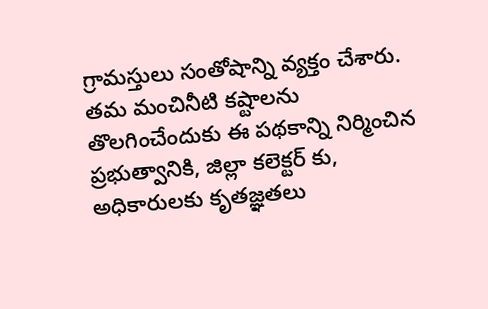గ్రామస్తులు సంతోషాన్ని వ్యక్తం చేశారు. తమ మంచినీటి కష్టాలను తొలగించేందుకు ఈ పథకాన్ని నిర్మించిన ప్రభుత్వానికి, జిల్లా కలెక్టర్ కు, అధికారులకు కృతజ్ఞతలు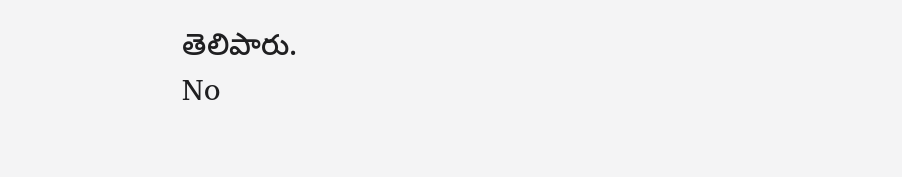తెలిపారు.
No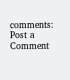comments:
Post a Comment